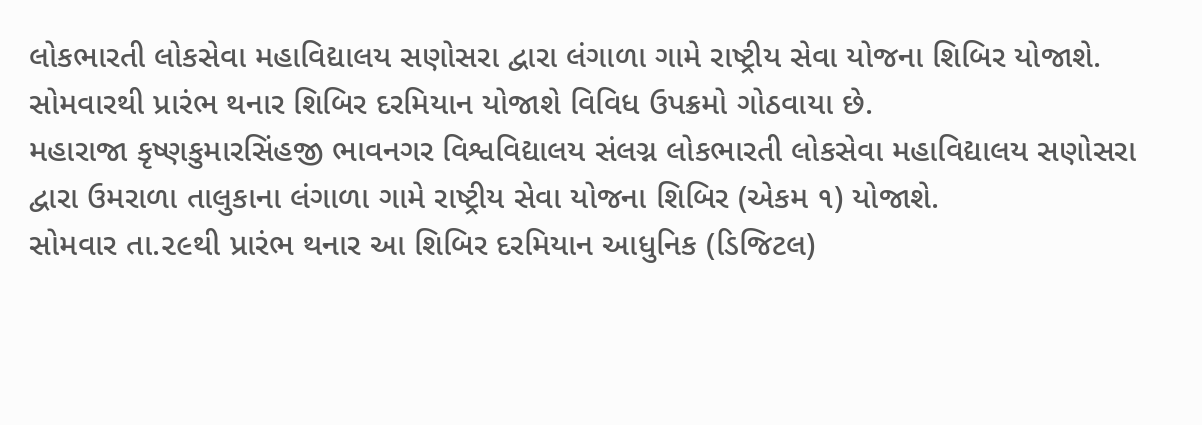લોકભારતી લોકસેવા મહાવિદ્યાલય સણોસરા દ્વારા લંગાળા ગામે રાષ્ટ્રીય સેવા યોજના શિબિર યોજાશે. સોમવારથી પ્રારંભ થનાર શિબિર દરમિયાન યોજાશે વિવિધ ઉપક્રમો ગોઠવાયા છે.
મહારાજા કૃષ્ણકુમારસિંહજી ભાવનગર વિશ્વવિદ્યાલય સંલગ્ન લોકભારતી લોકસેવા મહાવિદ્યાલય સણોસરા દ્વારા ઉમરાળા તાલુકાના લંગાળા ગામે રાષ્ટ્રીય સેવા યોજના શિબિર (એકમ ૧) યોજાશે.
સોમવાર તા.૨૯થી પ્રારંભ થનાર આ શિબિર દરમિયાન આધુનિક (ડિજિટલ)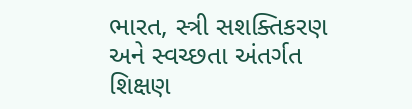ભારત, સ્ત્રી સશક્તિકરણ અને સ્વચ્છતા અંતર્ગત શિક્ષણ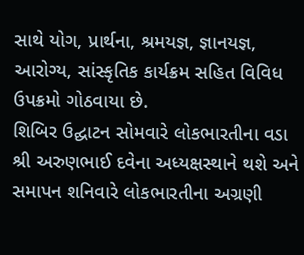સાથે યોગ, પ્રાર્થના, શ્રમયજ્ઞ, જ્ઞાનયજ્ઞ, આરોગ્ય, સાંસ્કૃતિક કાર્યક્રમ સહિત વિવિધ ઉપક્રમો ગોઠવાયા છે.
શિબિર ઉદ્ઘાટન સોમવારે લોકભારતીના વડા શ્રી અરુણભાઈ દવેના અધ્યક્ષસ્થાને થશે અને સમાપન શનિવારે લોકભારતીના અગ્રણી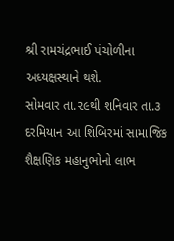શ્રી રામચંદ્રભાઈ પંચોળીના અધ્યક્ષસ્થાને થશે.
સોમવાર તા.૨૯થી શનિવાર તા.૩ દરમિયાન આ શિબિરમાં સામાજિક શૈક્ષણિક મહાનુભોનો લાભ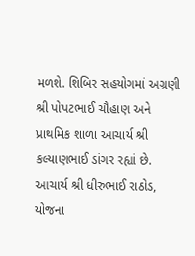મળશે. શિબિર સહયોગમાં અગ્રણી શ્રી પોપટભાઈ ચૌહાણ અને પ્રાથમિક શાળા આચાર્ય શ્રી કલ્યાણભાઈ ડાંગર રહ્યાં છે.
આચાર્ય શ્રી ધીરુભાઈ રાઠોડ, યોજના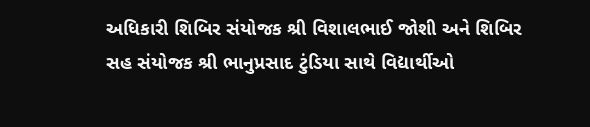અધિકારી શિબિર સંયોજક શ્રી વિશાલભાઈ જોશી અને શિબિર સહ સંયોજક શ્રી ભાનુપ્રસાદ ટુંડિયા સાથે વિદ્યાર્થીઓ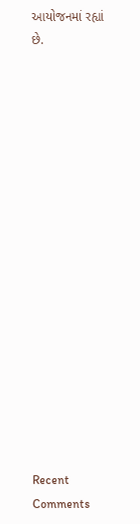આયોજનમાં રહ્યાં છે.


















Recent Comments